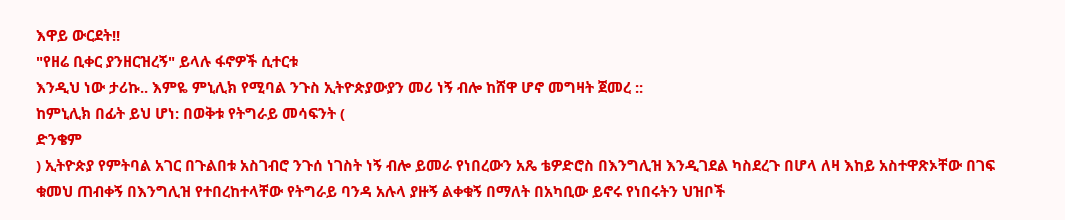እዋይ ውርደት!!
"የዘሬ ቢቀር ያንዘርዝረኝ" ይላሉ ፋኖዎች ሲተርቱ
እንዲህ ነው ታሪኩ.. እምዬ ምኒሊክ የሚባል ንጉስ ኢትዮጵያውያን መሪ ነኝ ብሎ ከሸዋ ሆኖ መግዛት ጀመረ ::
ከምኒሊክ በፊት ይህ ሆነ: በወቅቱ የትግራይ መሳፍንት (
ድንቄም
) ኢትዮጵያ የምትባል አገር በጉልበቱ አስገብሮ ንጉሰ ነገስት ነኝ ብሎ ይመራ የነበረውን አጼ ቴዎድሮስ በእንግሊዝ እንዲገደል ካስደረጉ በሆላ ለዛ እከይ አስተዋጽኦቸው በገፍ ቁመህ ጠብቀኝ በእንግሊዝ የተበረከተላቸው የትግራይ ባንዳ አሉላ ያዙኝ ልቀቁኝ በማለት በአካቢው ይኖሩ የነበሩትን ህዝቦች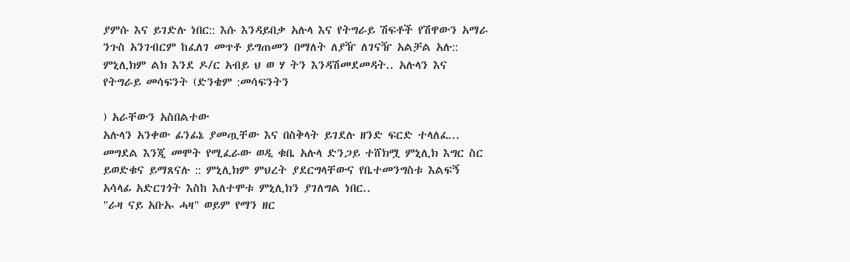ያምሱ እና ይገድሉ ነበር:: እሱ እንዳይበቃ አሉላ እና የትግራይ ሽፍቶች የሽዋውን አማራ ንጉስ አንገብርም ከፈለገ መጥቶ ይግጠመን በማለት ለያዥ ለገናዥ አልቻል አሉ::
ምኒሊክም ልክ እንደ ዶ/ር አብይ ህ ወ ሃ ትን እንዳሽመደመዳት.. አሉላን እና የትግራይ መሳፍንት (ድንቄም :መሳፍንትን

) አራቸውን አስበልተው
አሉላን አንቀው ፊንፊኔ ያመጧቸው እና በስቅላት ይገደሉ ዘንድ ፍርድ ተላለፈ... መግደል እንጂ መሞት የሚፈራው ወዲ ቁቤ አሉላ ድንጋይ ተሸክሟ ምኒሊክ እግር ስር ይወድቁና ይማጸናሉ :: ምኒሊክም ምህረት ያደርግላቸውና የቤተመንግስቱ እልፍኝ አሳላፊ አድርገጎት እስከ እለተሞቱ ምኒሊክን ያገለግል ነበር..
"ራዛ ናይ አቡኡ ሓዛ" ወይም የማን ዘር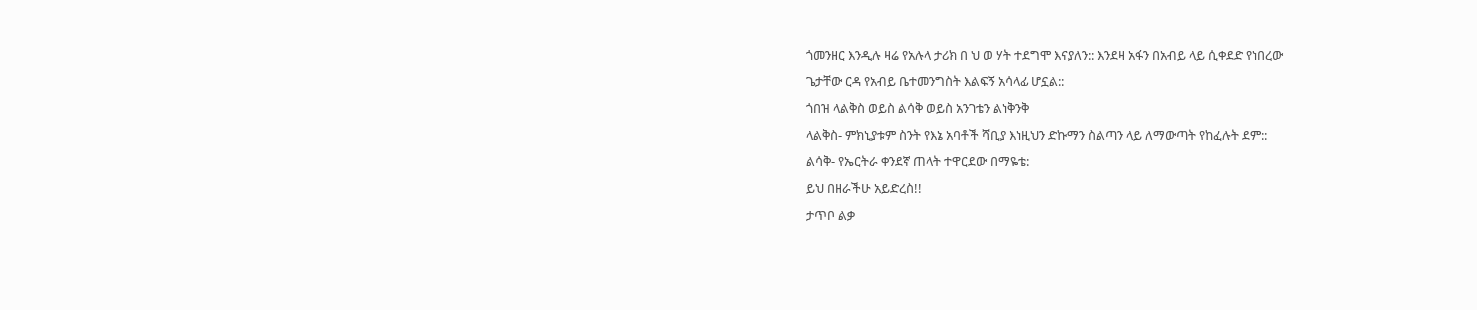ጎመንዘር እንዲሉ ዛሬ የአሉላ ታሪክ በ ህ ወ ሃት ተደግሞ እናያለን:: እንደዛ አፋን በአብይ ላይ ሲቀደድ የነበረው
ጌታቸው ርዳ የአብይ ቤተመንግስት እልፍኝ አሳላፊ ሆኗል::
ጎበዝ ላልቅስ ወይስ ልሳቅ ወይስ አንገቴን ልነቅንቅ
ላልቅስ- ምክኒያቱም ስንት የእኔ አባቶች ሻቢያ እነዚህን ድኩማን ስልጣን ላይ ለማውጣት የከፈሉት ደም::
ልሳቅ- የኤርትራ ቀንደኛ ጠላት ተዋርደው በማዬቴ:
ይህ በዘራችሁ አይድረስ!!
ታጥቦ ልቃ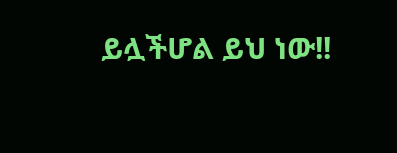ይሏችሆል ይህ ነው!!